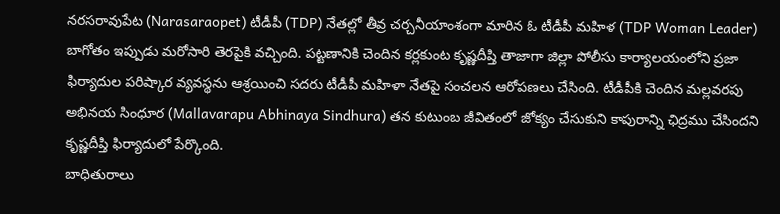నరసరావుపేట (Narasaraopet) టీడీపీ (TDP) నేతల్లో తీవ్ర చర్చనీయాంశంగా మారిన ఓ టీడీపీ మహిళ (TDP Woman Leader) బాగోతం ఇప్పుడు మరోసారి తెరపైకి వచ్చింది. పట్టణానికి చెందిన కర్లకుంట కృష్ణదీప్తి తాజాగా జిల్లా పోలీసు కార్యాలయంలోని ప్రజా ఫిర్యాదుల పరిష్కార వ్యవస్థను ఆశ్రయించి సదరు టీడీపీ మహిళా నేతపై సంచలన ఆరోపణలు చేసింది. టీడీపీకి చెందిన మల్లవరపు అభినయ సింధూర (Mallavarapu Abhinaya Sindhura) తన కుటుంబ జీవితంలో జోక్యం చేసుకుని కాపురాన్ని ఛిద్రము చేసిందని కృష్ణదీప్తి ఫిర్యాదులో పేర్కొంది.
బాధితురాలు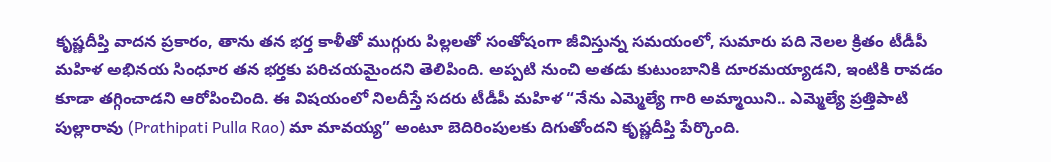కృష్ణదీప్తి వాదన ప్రకారం, తాను తన భర్త కాళీతో ముగ్గురు పిల్లలతో సంతోషంగా జీవిస్తున్న సమయంలో, సుమారు పది నెలల క్రితం టీడీపీ మహిళ అభినయ సింధూర తన భర్తకు పరిచయమైందని తెలిపింది. అప్పటి నుంచి అతడు కుటుంబానికి దూరమయ్యాడని, ఇంటికి రావడం కూడా తగ్గించాడని ఆరోపించింది. ఈ విషయంలో నిలదీస్తే సదరు టీడీపీ మహిళ “నేను ఎమ్మెల్యే గారి అమ్మాయిని.. ఎమ్మెల్యే ప్రత్తిపాటి పుల్లారావు (Prathipati Pulla Rao) మా మావయ్య” అంటూ బెదిరింపులకు దిగుతోందని కృష్ణదీప్తి పేర్కొంది.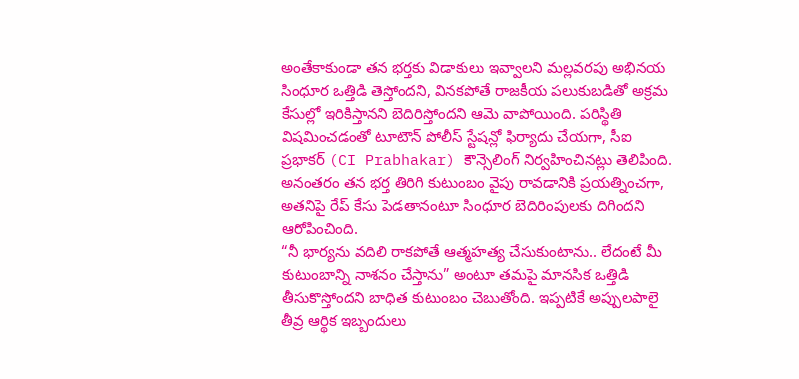అంతేకాకుండా తన భర్తకు విడాకులు ఇవ్వాలని మల్లవరపు అభినయ సింధూర ఒత్తిడి తెస్తోందని, వినకపోతే రాజకీయ పలుకుబడితో అక్రమ కేసుల్లో ఇరికిస్తానని బెదిరిస్తోందని ఆమె వాపోయింది. పరిస్థితి విషమించడంతో టూటౌన్ పోలీస్ స్టేషన్లో ఫిర్యాదు చేయగా, సీఐ ప్రభాకర్ (CI Prabhakar) కౌన్సెలింగ్ నిర్వహించినట్లు తెలిపింది. అనంతరం తన భర్త తిరిగి కుటుంబం వైపు రావడానికి ప్రయత్నించగా, అతనిపై రేప్ కేసు పెడతానంటూ సింధూర బెదిరింపులకు దిగిందని ఆరోపించింది.
“నీ భార్యను వదిలి రాకపోతే ఆత్మహత్య చేసుకుంటాను.. లేదంటే మీ కుటుంబాన్ని నాశనం చేస్తాను” అంటూ తమపై మానసిక ఒత్తిడి తీసుకొస్తోందని బాధిత కుటుంబం చెబుతోంది. ఇప్పటికే అప్పులపాలై తీవ్ర ఆర్థిక ఇబ్బందులు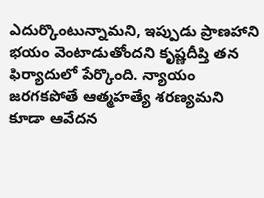ఎదుర్కొంటున్నామని, ఇప్పుడు ప్రాణహాని భయం వెంటాడుతోందని కృష్ణదీప్తి తన ఫిర్యాదులో పేర్కొంది. న్యాయం జరగకపోతే ఆత్మహత్యే శరణ్యమని కూడా ఆవేదన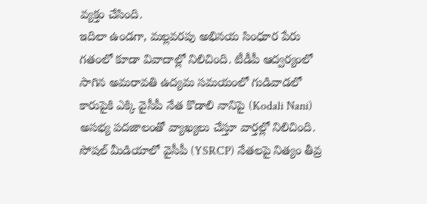వ్యక్తం చేసింది.
ఇదిలా ఉండగా, మల్లవరపు అభినయ సింధూర పేరు గతంలో కూడా వివాదాల్లో నిలిచింది. టీడీపీ ఆద్వర్యంలో సాగిన అమరావతి ఉద్యమ సమయంలో గుడివాడలో కారుపైకి ఎక్కి వైసీపీ నేత కొడాలి నానిపై (Kodali Nani) అసభ్య పదజాలంతో వ్యాఖ్యలు చేస్తూ వార్తల్లో నిలిచింది. సోషల్ మీడియాలో వైసీపీ (YSRCP) నేతలపై నిత్యం తీవ్ర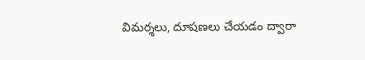విమర్శలు, దూషణలు చేయడం ద్వారా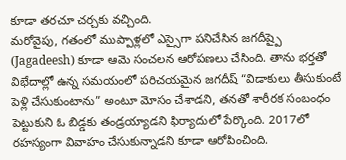కూడా తరచూ చర్చకు వచ్చింది.
మరోవైపు, గతంలో ముప్పాళ్లలో ఎస్సైగా పనిచేసిన జగదీష్పై (Jagadeesh) కూడా ఆమె సంచలన ఆరోపణలు చేసింది. తాను భర్తతో విభేదాల్లో ఉన్న సమయంలో పరిచయమైన జగదీష్ “విడాకులు తీసుకుంటే పెళ్లి చేసుకుంటాను” అంటూ మోసం చేశాడని, తనతో శారీరక సంబంధం పెట్టుకుని ఓ బిడ్డకు తండ్రయ్యాడని ఫిర్యాదులో పేర్కొంది. 2017లో రహస్యంగా వివాహం చేసుకున్నాడని కూడా ఆరోపించింది.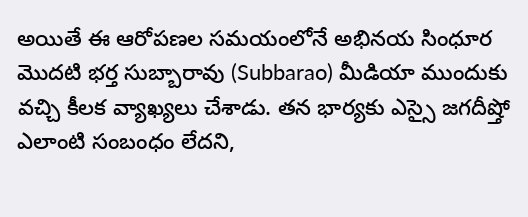అయితే ఈ ఆరోపణల సమయంలోనే అభినయ సింధూర మొదటి భర్త సుబ్బారావు (Subbarao) మీడియా ముందుకు వచ్చి కీలక వ్యాఖ్యలు చేశాడు. తన భార్యకు ఎస్సై జగదీష్తో ఎలాంటి సంబంధం లేదని,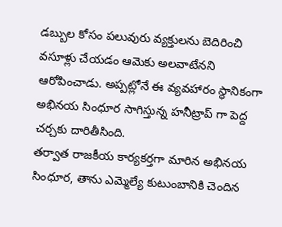డబ్బుల కోసం పలువురు వ్యక్తులను బెదిరించి వసూళ్లు చేయడం ఆమెకు అలవాటేనని ఆరోపించాడు. అప్పట్లోనే ఈ వ్యవహారం స్థానికంగా అభినయ సింధూర సాగిస్తున్న హనీట్రాప్ గా పెద్ద చర్చకు దారితీసింది.
తర్వాత రాజకీయ కార్యకర్తగా మారిన అభినయ సింధూర, తాను ఎమ్మెల్యే కుటుంబానికి చెందిన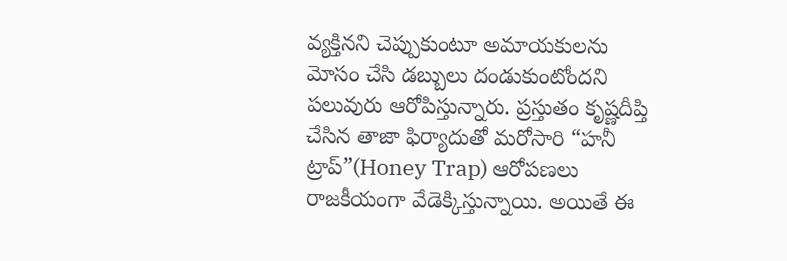వ్యక్తినని చెప్పుకుంటూ అమాయకులను మోసం చేసి డబ్బులు దండుకుంటోందని పలువురు ఆరోపిస్తున్నారు. ప్రస్తుతం కృష్ణదీప్తి చేసిన తాజా ఫిర్యాదుతో మరోసారి “హనీ ట్రాప్”(Honey Trap) ఆరోపణలు రాజకీయంగా వేడెక్కిస్తున్నాయి. అయితే ఈ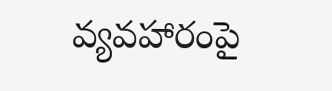వ్యవహారంపై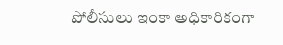పోలీసులు ఇంకా అధికారికంగా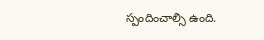స్పందించాల్సి ఉంది.